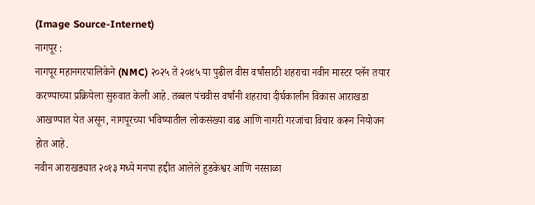(Image Source-Internet)
नागपूर :
नागपूर महानगरपालिकेने (NMC) २०२५ ते २०४५ या पुढील वीस वर्षांसाठी शहराचा नवीन मास्टर प्लॅन तयार करण्याच्या प्रक्रियेला सुरुवात केली आहे. तब्बल पंचवीस वर्षांनी शहराचा दीर्घकालीन विकास आराखडा आखण्यात येत असून, नागपूरच्या भविष्यातील लोकसंख्या वाढ आणि नागरी गरजांचा विचार करून नियोजन होत आहे.
नवीन आराखड्यात २०१३ मध्ये मनपा हद्दीत आलेले हुडकेश्वर आणि नरसाळा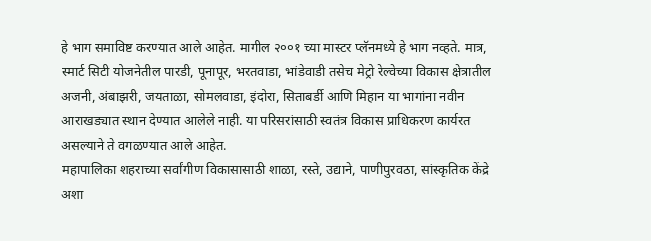हे भाग समाविष्ट करण्यात आले आहेत. मागील २००१ च्या मास्टर प्लॅनमध्ये हे भाग नव्हते. मात्र, स्मार्ट सिटी योजनेतील पारडी, पूनापूर, भरतवाडा, भांडेवाडी तसेच मेट्रो रेल्वेच्या विकास क्षेत्रातील अजनी, अंबाझरी, जयताळा, सोमलवाडा, इंदोरा, सिताबर्डी आणि मिहान या भागांना नवीन आराखड्यात स्थान देण्यात आलेले नाही. या परिसरांसाठी स्वतंत्र विकास प्राधिकरण कार्यरत असल्याने ते वगळण्यात आले आहेत.
महापालिका शहराच्या सर्वांगीण विकासासाठी शाळा, रस्ते, उद्याने, पाणीपुरवठा, सांस्कृतिक केंद्रे अशा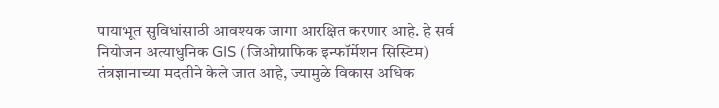पायाभूत सुविधांसाठी आवश्यक जागा आरक्षित करणार आहे. हे सर्व नियोजन अत्याधुनिक GIS (जिओग्राफिक इन्फॉर्मेशन सिस्टिम) तंत्रज्ञानाच्या मदतीने केले जात आहे, ज्यामुळे विकास अधिक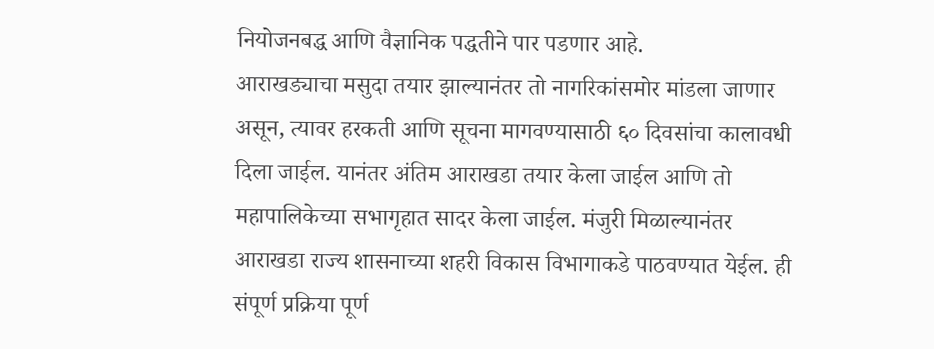नियोजनबद्ध आणि वैज्ञानिक पद्धतीने पार पडणार आहे.
आराखड्याचा मसुदा तयार झाल्यानंतर तो नागरिकांसमोर मांडला जाणार असून, त्यावर हरकती आणि सूचना मागवण्यासाठी ६० दिवसांचा कालावधी दिला जाईल. यानंतर अंतिम आराखडा तयार केला जाईल आणि तो महापालिकेच्या सभागृहात सादर केला जाईल. मंजुरी मिळाल्यानंतर आराखडा राज्य शासनाच्या शहरी विकास विभागाकडे पाठवण्यात येईल. ही संपूर्ण प्रक्रिया पूर्ण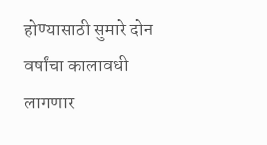होण्यासाठी सुमारे दोन वर्षांचा कालावधी लागणार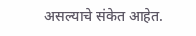असल्याचे संकेत आहेत.